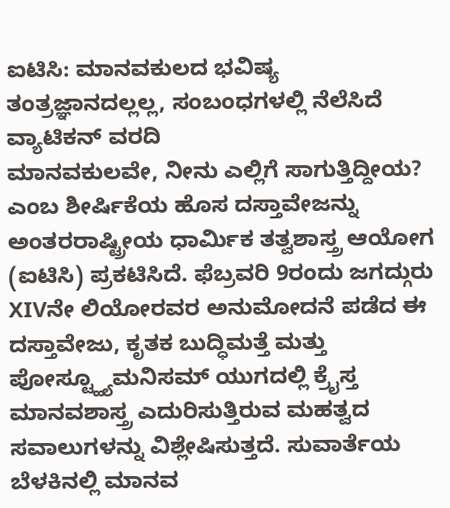ಐಟಿಸಿ: ಮಾನವಕುಲದ ಭವಿಷ್ಯ ತಂತ್ರಜ್ಞಾನದಲ್ಲಲ್ಲ, ಸಂಬಂಧಗಳಲ್ಲಿ ನೆಲೆಸಿದೆ
ವ್ಯಾಟಿಕನ್ ವರದಿ
ಮಾನವಕುಲವೇ, ನೀನು ಎಲ್ಲಿಗೆ ಸಾಗುತ್ತಿದ್ದೀಯ? ಎಂಬ ಶೀರ್ಷಿಕೆಯ ಹೊಸ ದಸ್ತಾವೇಜನ್ನು ಅಂತರರಾಷ್ಟ್ರೀಯ ಧಾರ್ಮಿಕ ತತ್ವಶಾಸ್ತ್ರ ಆಯೋಗ (ಐಟಿಸಿ) ಪ್ರಕಟಿಸಿದೆ. ಫೆಬ್ರವರಿ 9ರಂದು ಜಗದ್ಗುರು XIVನೇ ಲಿಯೋರವರ ಅನುಮೋದನೆ ಪಡೆದ ಈ ದಸ್ತಾವೇಜು, ಕೃತಕ ಬುದ್ಧಿಮತ್ತೆ ಮತ್ತು ಪೋಸ್ಟ್ಹ್ಯೂಮನಿಸಮ್ ಯುಗದಲ್ಲಿ ಕ್ರೈಸ್ತ ಮಾನವಶಾಸ್ತ್ರ ಎದುರಿಸುತ್ತಿರುವ ಮಹತ್ವದ ಸವಾಲುಗಳನ್ನು ವಿಶ್ಲೇಷಿಸುತ್ತದೆ. ಸುವಾರ್ತೆಯ ಬೆಳಕಿನಲ್ಲಿ ಮಾನವ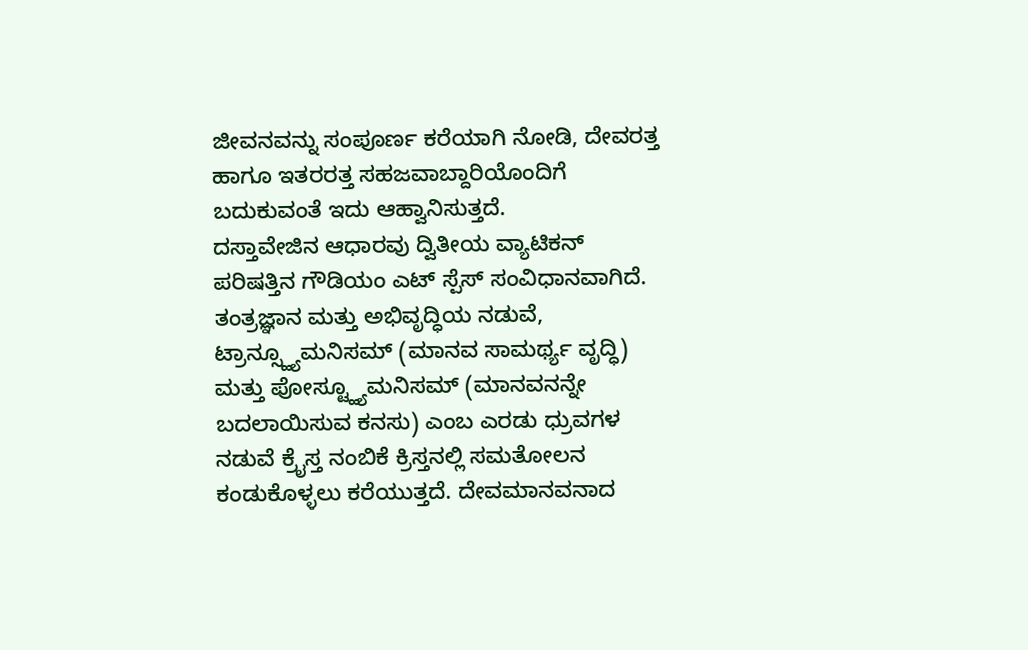ಜೀವನವನ್ನು ಸಂಪೂರ್ಣ ಕರೆಯಾಗಿ ನೋಡಿ, ದೇವರತ್ತ ಹಾಗೂ ಇತರರತ್ತ ಸಹಜವಾಬ್ದಾರಿಯೊಂದಿಗೆ ಬದುಕುವಂತೆ ಇದು ಆಹ್ವಾನಿಸುತ್ತದೆ.
ದಸ್ತಾವೇಜಿನ ಆಧಾರವು ದ್ವಿತೀಯ ವ್ಯಾಟಿಕನ್ ಪರಿಷತ್ತಿನ ಗೌಡಿಯಂ ಎಟ್ ಸ್ಪೆಸ್ ಸಂವಿಧಾನವಾಗಿದೆ. ತಂತ್ರಜ್ಞಾನ ಮತ್ತು ಅಭಿವೃದ್ಧಿಯ ನಡುವೆ, ಟ್ರಾನ್ಸ್ಹ್ಯೂಮನಿಸಮ್ (ಮಾನವ ಸಾಮರ್ಥ್ಯ ವೃದ್ಧಿ) ಮತ್ತು ಪೋಸ್ಟ್ಹ್ಯೂಮನಿಸಮ್ (ಮಾನವನನ್ನೇ ಬದಲಾಯಿಸುವ ಕನಸು) ಎಂಬ ಎರಡು ಧ್ರುವಗಳ ನಡುವೆ ಕ್ರೈಸ್ತ ನಂಬಿಕೆ ಕ್ರಿಸ್ತನಲ್ಲಿ ಸಮತೋಲನ ಕಂಡುಕೊಳ್ಳಲು ಕರೆಯುತ್ತದೆ. ದೇವಮಾನವನಾದ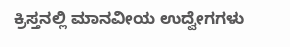ಕ್ರಿಸ್ತನಲ್ಲಿ ಮಾನವೀಯ ಉದ್ವೇಗಗಳು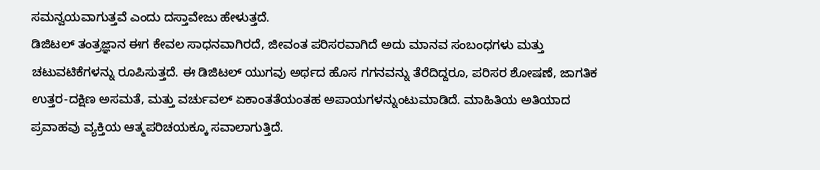ಸಮನ್ವಯವಾಗುತ್ತವೆ ಎಂದು ದಸ್ತಾವೇಜು ಹೇಳುತ್ತದೆ.
ಡಿಜಿಟಲ್ ತಂತ್ರಜ್ಞಾನ ಈಗ ಕೇವಲ ಸಾಧನವಾಗಿರದೆ, ಜೀವಂತ ಪರಿಸರವಾಗಿದೆ ಅದು ಮಾನವ ಸಂಬಂಧಗಳು ಮತ್ತು ಚಟುವಟಿಕೆಗಳನ್ನು ರೂಪಿಸುತ್ತದೆ. ಈ ಡಿಜಿಟಲ್ ಯುಗವು ಅರ್ಥದ ಹೊಸ ಗಗನವನ್ನು ತೆರೆದಿದ್ದರೂ, ಪರಿಸರ ಶೋಷಣೆ, ಜಾಗತಿಕ ಉತ್ತರ-ದಕ್ಷಿಣ ಅಸಮತೆ, ಮತ್ತು ವರ್ಚುವಲ್ ಏಕಾಂತತೆಯಂತಹ ಅಪಾಯಗಳನ್ನುಂಟುಮಾಡಿದೆ. ಮಾಹಿತಿಯ ಅತಿಯಾದ ಪ್ರವಾಹವು ವ್ಯಕ್ತಿಯ ಆತ್ಮಪರಿಚಯಕ್ಕೂ ಸವಾಲಾಗುತ್ತಿದೆ.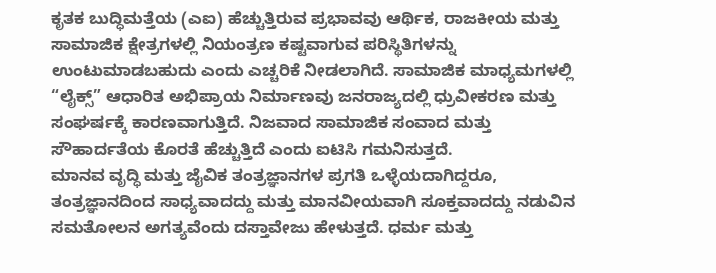ಕೃತಕ ಬುದ್ಧಿಮತ್ತೆಯ (ಎಐ) ಹೆಚ್ಚುತ್ತಿರುವ ಪ್ರಭಾವವು ಆರ್ಥಿಕ, ರಾಜಕೀಯ ಮತ್ತು ಸಾಮಾಜಿಕ ಕ್ಷೇತ್ರಗಳಲ್ಲಿ ನಿಯಂತ್ರಣ ಕಷ್ಟವಾಗುವ ಪರಿಸ್ಥಿತಿಗಳನ್ನು ಉಂಟುಮಾಡಬಹುದು ಎಂದು ಎಚ್ಚರಿಕೆ ನೀಡಲಾಗಿದೆ. ಸಾಮಾಜಿಕ ಮಾಧ್ಯಮಗಳಲ್ಲಿ “ಲೈಕ್ಸ್” ಆಧಾರಿತ ಅಭಿಪ್ರಾಯ ನಿರ್ಮಾಣವು ಜನರಾಜ್ಯದಲ್ಲಿ ಧ್ರುವೀಕರಣ ಮತ್ತು ಸಂಘರ್ಷಕ್ಕೆ ಕಾರಣವಾಗುತ್ತಿದೆ. ನಿಜವಾದ ಸಾಮಾಜಿಕ ಸಂವಾದ ಮತ್ತು ಸೌಹಾರ್ದತೆಯ ಕೊರತೆ ಹೆಚ್ಚುತ್ತಿದೆ ಎಂದು ಐಟಿಸಿ ಗಮನಿಸುತ್ತದೆ.
ಮಾನವ ವೃದ್ಧಿ ಮತ್ತು ಜೈವಿಕ ತಂತ್ರಜ್ಞಾನಗಳ ಪ್ರಗತಿ ಒಳ್ಳೆಯದಾಗಿದ್ದರೂ, ತಂತ್ರಜ್ಞಾನದಿಂದ ಸಾಧ್ಯವಾದದ್ದು ಮತ್ತು ಮಾನವೀಯವಾಗಿ ಸೂಕ್ತವಾದದ್ದು ನಡುವಿನ ಸಮತೋಲನ ಅಗತ್ಯವೆಂದು ದಸ್ತಾವೇಜು ಹೇಳುತ್ತದೆ. ಧರ್ಮ ಮತ್ತು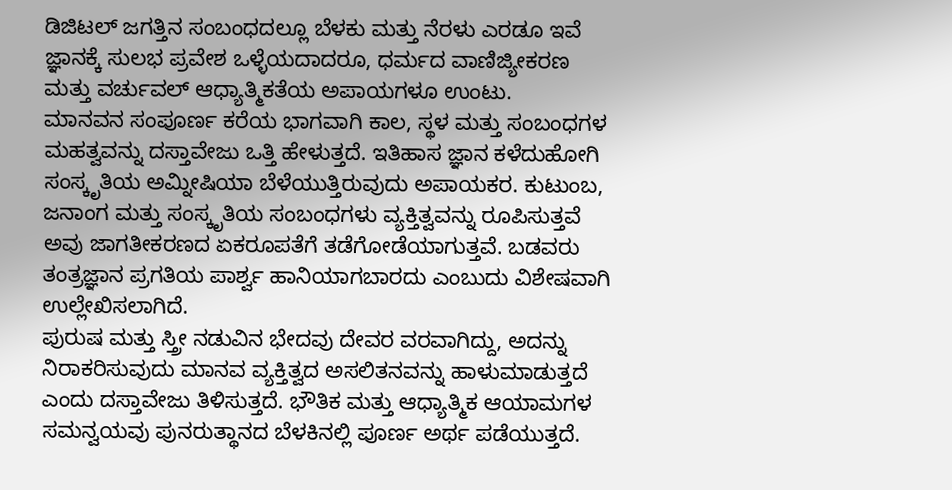ಡಿಜಿಟಲ್ ಜಗತ್ತಿನ ಸಂಬಂಧದಲ್ಲೂ ಬೆಳಕು ಮತ್ತು ನೆರಳು ಎರಡೂ ಇವೆ ಜ್ಞಾನಕ್ಕೆ ಸುಲಭ ಪ್ರವೇಶ ಒಳ್ಳೆಯದಾದರೂ, ಧರ್ಮದ ವಾಣಿಜ್ಯೀಕರಣ ಮತ್ತು ವರ್ಚುವಲ್ ಆಧ್ಯಾತ್ಮಿಕತೆಯ ಅಪಾಯಗಳೂ ಉಂಟು.
ಮಾನವನ ಸಂಪೂರ್ಣ ಕರೆಯ ಭಾಗವಾಗಿ ಕಾಲ, ಸ್ಥಳ ಮತ್ತು ಸಂಬಂಧಗಳ ಮಹತ್ವವನ್ನು ದಸ್ತಾವೇಜು ಒತ್ತಿ ಹೇಳುತ್ತದೆ. ಇತಿಹಾಸ ಜ್ಞಾನ ಕಳೆದುಹೋಗಿ ಸಂಸ್ಕೃತಿಯ ಅಮ್ನೀಷಿಯಾ ಬೆಳೆಯುತ್ತಿರುವುದು ಅಪಾಯಕರ. ಕುಟುಂಬ, ಜನಾಂಗ ಮತ್ತು ಸಂಸ್ಕೃತಿಯ ಸಂಬಂಧಗಳು ವ್ಯಕ್ತಿತ್ವವನ್ನು ರೂಪಿಸುತ್ತವೆ ಅವು ಜಾಗತೀಕರಣದ ಏಕರೂಪತೆಗೆ ತಡೆಗೋಡೆಯಾಗುತ್ತವೆ. ಬಡವರು ತಂತ್ರಜ್ಞಾನ ಪ್ರಗತಿಯ ಪಾರ್ಶ್ವ ಹಾನಿಯಾಗಬಾರದು ಎಂಬುದು ವಿಶೇಷವಾಗಿ ಉಲ್ಲೇಖಿಸಲಾಗಿದೆ.
ಪುರುಷ ಮತ್ತು ಸ್ತ್ರೀ ನಡುವಿನ ಭೇದವು ದೇವರ ವರವಾಗಿದ್ದು, ಅದನ್ನು ನಿರಾಕರಿಸುವುದು ಮಾನವ ವ್ಯಕ್ತಿತ್ವದ ಅಸಲಿತನವನ್ನು ಹಾಳುಮಾಡುತ್ತದೆ ಎಂದು ದಸ್ತಾವೇಜು ತಿಳಿಸುತ್ತದೆ. ಭೌತಿಕ ಮತ್ತು ಆಧ್ಯಾತ್ಮಿಕ ಆಯಾಮಗಳ ಸಮನ್ವಯವು ಪುನರುತ್ಥಾನದ ಬೆಳಕಿನಲ್ಲಿ ಪೂರ್ಣ ಅರ್ಥ ಪಡೆಯುತ್ತದೆ.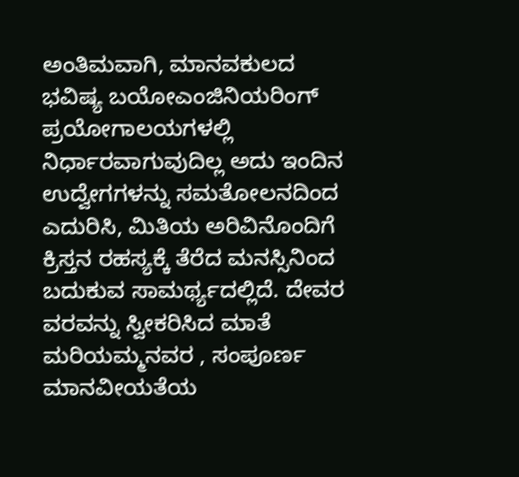ಅಂತಿಮವಾಗಿ, ಮಾನವಕುಲದ ಭವಿಷ್ಯ ಬಯೋಎಂಜಿನಿಯರಿಂಗ್ ಪ್ರಯೋಗಾಲಯಗಳಲ್ಲಿ ನಿರ್ಧಾರವಾಗುವುದಿಲ್ಲ ಅದು ಇಂದಿನ ಉದ್ವೇಗಗಳನ್ನು ಸಮತೋಲನದಿಂದ ಎದುರಿಸಿ, ಮಿತಿಯ ಅರಿವಿನೊಂದಿಗೆ ಕ್ರಿಸ್ತನ ರಹಸ್ಯಕ್ಕೆ ತೆರೆದ ಮನಸ್ಸಿನಿಂದ ಬದುಕುವ ಸಾಮರ್ಥ್ಯದಲ್ಲಿದೆ. ದೇವರ ವರವನ್ನು ಸ್ವೀಕರಿಸಿದ ಮಾತೆ ಮರಿಯಮ್ಮನವರ , ಸಂಪೂರ್ಣ ಮಾನವೀಯತೆಯ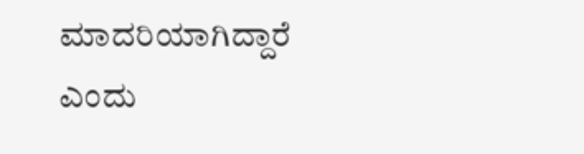ಮಾದರಿಯಾಗಿದ್ದಾರೆ ಎಂದು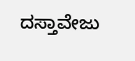ದಸ್ತಾವೇಜು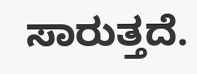ಸಾರುತ್ತದೆ.